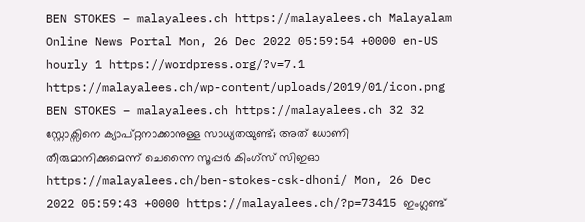BEN STOKES – malayalees.ch https://malayalees.ch Malayalam Online News Portal Mon, 26 Dec 2022 05:59:54 +0000 en-US hourly 1 https://wordpress.org/?v=7.1 https://malayalees.ch/wp-content/uploads/2019/01/icon.png BEN STOKES – malayalees.ch https://malayalees.ch 32 32 സ്റ്റോക്സിനെ ക്യാപ്റ്റനാക്കാനുള്ള സാധ്യതയുണ്ട്; അത് ധോണി തീരുമാനിക്കുമെന്ന് ചെന്നൈ സൂപ്പർ കിംഗ്സ് സിഇഓ https://malayalees.ch/ben-stokes-csk-dhoni/ Mon, 26 Dec 2022 05:59:43 +0000 https://malayalees.ch/?p=73415 ഇംഗ്ലണ്ട്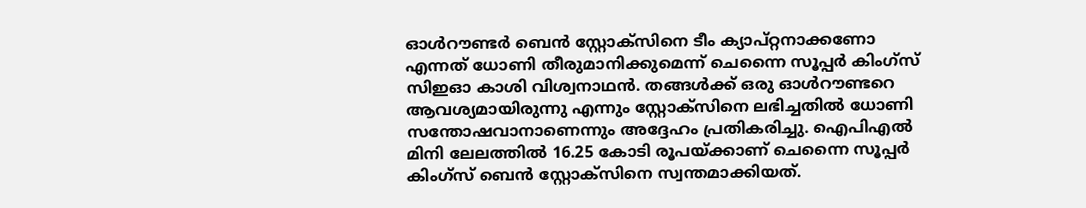ഓൾറൗണ്ടർ ബെൻ സ്റ്റോക്സിനെ ടീം ക്യാപ്റ്റനാക്കണോ എന്നത് ധോണി തീരുമാനിക്കുമെന്ന് ചെന്നൈ സൂപ്പർ കിംഗ്സ് സിഇഓ കാശി വിശ്വനാഥൻ. തങ്ങൾക്ക് ഒരു ഓൾറൗണ്ടറെ ആവശ്യമായിരുന്നു എന്നും സ്റ്റോക്സിനെ ലഭിച്ചതിൽ ധോണി സന്തോഷവാനാണെന്നും അദ്ദേഹം പ്രതികരിച്ചു. ഐപിഎൽ മിനി ലേലത്തിൽ 16.25 കോടി രൂപയ്ക്കാണ് ചെന്നൈ സൂപ്പർ കിംഗ്സ് ബെൻ സ്റ്റോക്സിനെ സ്വന്തമാക്കിയത്.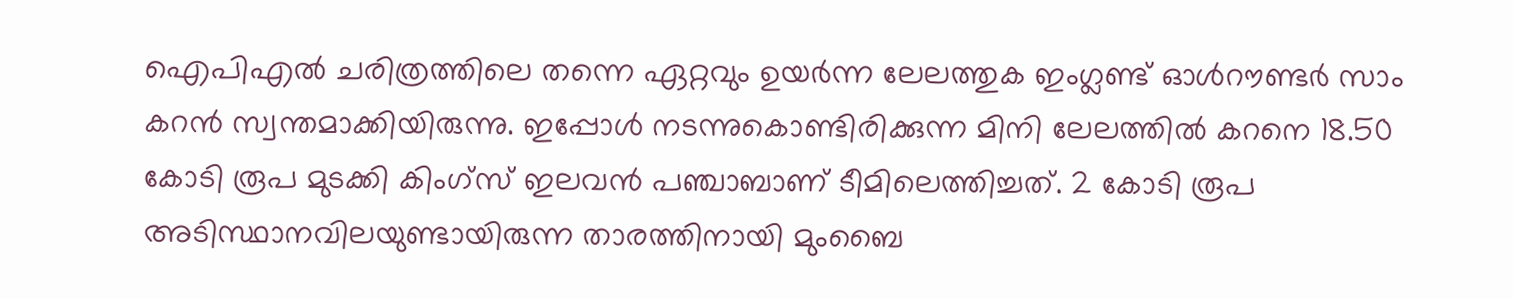ഐപിഎൽ ചരിത്രത്തിലെ തന്നെ ഏറ്റവും ഉയർന്ന ലേലത്തുക ഇംഗ്ലണ്ട് ഓൾറൗണ്ടർ സാം കറൻ സ്വന്തമാക്കിയിരുന്നു. ഇപ്പോൾ നടന്നുകൊണ്ടിരിക്കുന്ന മിനി ലേലത്തിൽ കറനെ 18.50 കോടി രൂപ മുടക്കി കിംഗ്സ് ഇലവൻ പഞ്ചാബാണ് ടീമിലെത്തിച്ചത്. 2 കോടി രൂപ അടിസ്ഥാനവിലയുണ്ടായിരുന്ന താരത്തിനായി മുംബൈ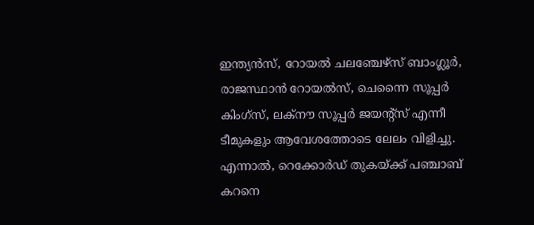ഇന്ത്യൻസ്, റോയൽ ചലഞ്ചേഴ്സ് ബാംഗ്ലൂർ, രാജസ്ഥാൻ റോയൽസ്, ചെന്നൈ സൂപ്പർ കിംഗ്സ്, ലക്നൗ സൂപ്പർ ജയൻ്റ്സ് എന്നീ ടീമുകളും ആവേശത്തോടെ ലേലം വിളിച്ചു. എന്നാൽ, റെക്കോർഡ് തുകയ്ക്ക് പഞ്ചാബ് കറനെ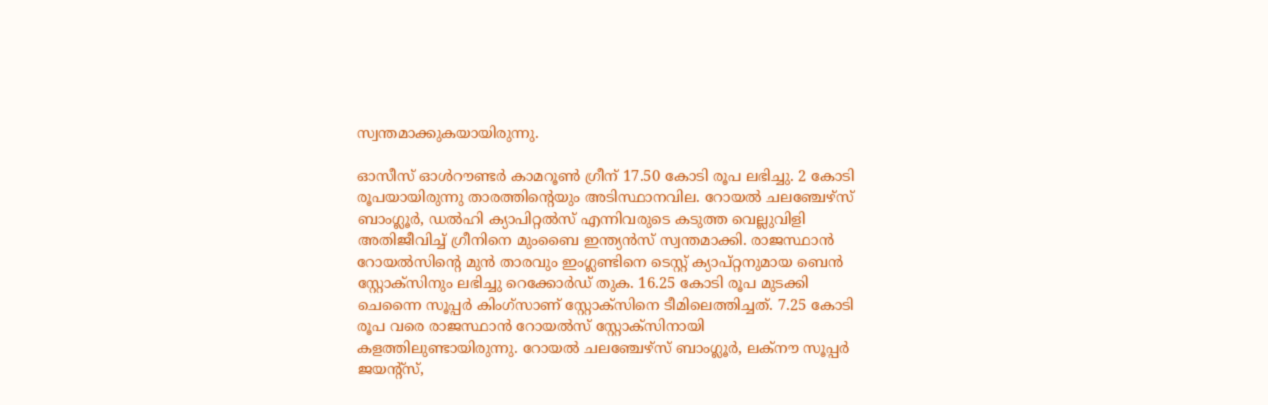സ്വന്തമാക്കുകയായിരുന്നു.

ഓസീസ് ഓൾറൗണ്ടർ കാമറൂൺ ഗ്രീന് 17.50 കോടി രൂപ ലഭിച്ചു. 2 കോടി രൂപയായിരുന്നു താരത്തിൻ്റെയും അടിസ്ഥാനവില. റോയൽ ചലഞ്ചേഴ്സ് ബാംഗ്ലൂർ, ഡൽഹി ക്യാപിറ്റൽസ് എന്നിവരുടെ കടുത്ത വെല്ലുവിളി അതിജീവിച്ച് ഗ്രീനിനെ മുംബൈ ഇന്ത്യൻസ് സ്വന്തമാക്കി. രാജസ്ഥാൻ റോയൽസിൻ്റെ മുൻ താരവും ഇംഗ്ലണ്ടിനെ ടെസ്റ്റ് ക്യാപ്റ്റനുമായ ബെൻ സ്റ്റോക്സിനും ലഭിച്ചു റെക്കോർഡ് തുക. 16.25 കോടി രൂപ മുടക്കി ചെന്നൈ സൂപ്പർ കിംഗ്സാണ് സ്റ്റോക്സിനെ ടീമിലെത്തിച്ചത്. 7.25 കോടി രൂപ വരെ രാജസ്ഥാൻ റോയൽസ് സ്റ്റോക്സിനായി കളത്തിലുണ്ടായിരുന്നു. റോയൽ ചലഞ്ചേഴ്സ് ബാംഗ്ലൂർ, ലക്നൗ സൂപ്പർ ജയൻ്റ്സ്,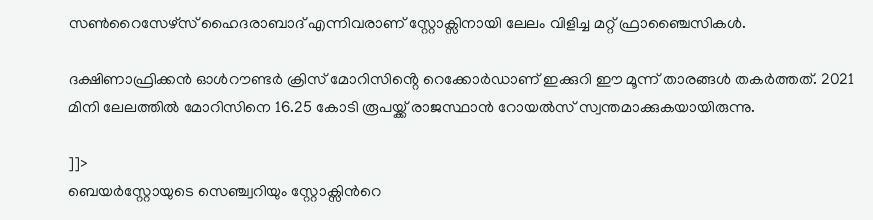സൺറൈസേഴ്സ് ഹൈദരാബാദ് എന്നിവരാണ് സ്റ്റോക്സിനായി ലേലം വിളിച്ച മറ്റ് ഫ്രാഞ്ചൈസികൾ.

ദക്ഷിണാഫ്രിക്കൻ ഓൾറൗണ്ടർ ക്രിസ് മോറിസിൻ്റെ റെക്കോർഡാണ് ഇക്കുറി ഈ മൂന്ന് താരങ്ങൾ തകർത്തത്. 2021 മിനി ലേലത്തിൽ മോറിസിനെ 16.25 കോടി രൂപയ്ക്ക് രാജസ്ഥാൻ റോയൽസ് സ്വന്തമാക്കുകയായിരുന്നു.

]]>
ബെയര്‍സ്റ്റോയുടെ സെഞ്ച്വറിയും സ്റ്റോക്സിന്‍റെ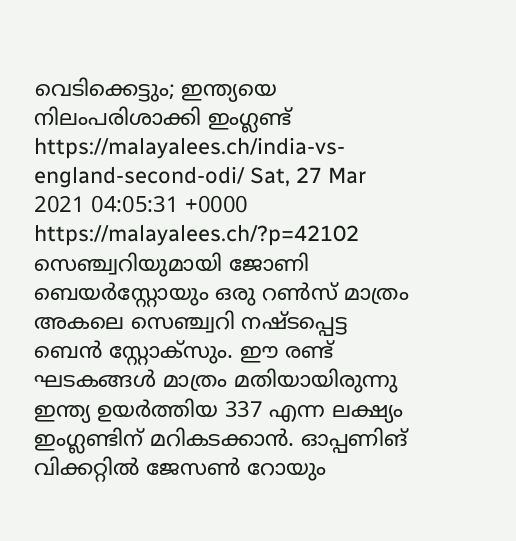വെടിക്കെട്ടും; ഇന്ത്യയെ നിലംപരിശാക്കി ഇംഗ്ലണ്ട് https://malayalees.ch/india-vs-england-second-odi/ Sat, 27 Mar 2021 04:05:31 +0000 https://malayalees.ch/?p=42102 സെഞ്ച്വറിയുമായി ജോണി ബെയര്‍സ്റ്റോയും ഒരു റണ്‍സ് മാത്രം അകലെ സെഞ്ച്വറി നഷ്ടപ്പെട്ട ബെന്‍ സ്റ്റോക്സും. ഈ രണ്ട് ഘടകങ്ങള്‍ മാത്രം മതിയായിരുന്നു ഇന്ത്യ ഉയര്‍ത്തിയ 337 എന്ന ലക്ഷ്യം ഇംഗ്ലണ്ടിന് മറികടക്കാന്‍. ഓപ്പണിങ് വിക്കറ്റില്‍ ജേസണ്‍ റോയും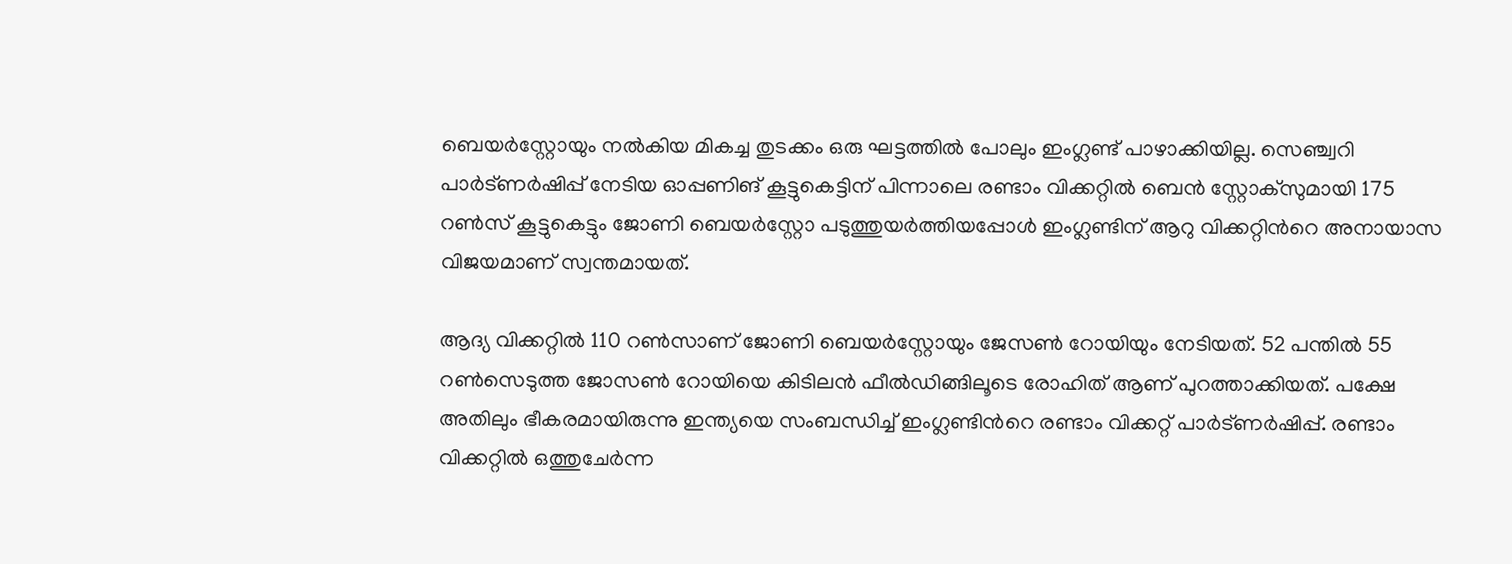ബെയര്‍സ്റ്റോയും നല്‍കിയ മികച്ച തുടക്കം ഒരു ഘട്ടത്തില്‍ പോലും ഇംഗ്ലണ്ട് പാഴാക്കിയില്ല. സെഞ്ച്വറി പാര്‍ട്ണര്‍ഷിപ്പ് നേടിയ ഓപ്പണിങ് കൂട്ടുകെട്ടിന് പിന്നാലെ രണ്ടാം വിക്കറ്റില്‍ ബെന്‍ സ്റ്റോക്സുമായി 175 റണ്‍സ് കൂട്ടുകെട്ടും ജോണി ബെയര്‍സ്റ്റോ പടുത്തുയര്‍ത്തിയപ്പോള്‍ ഇംഗ്ലണ്ടിന് ആറു വിക്കറ്റിന്‍റെ അനായാസ വിജയമാണ് സ്വന്തമായത്.

ആദ്യ വിക്കറ്റില്‍ 110 റണ്‍സാണ് ജോണി ബെയര്‍സ്റ്റോയും ജേസണ്‍ റോയിയും നേടിയത്. 52 പന്തില്‍ 55 റണ്‍സെടുത്ത ജോസണ്‍ റോയിയെ കിടിലന്‍ ഫീല്‍ഡിങ്ങിലൂടെ രോഹിത് ആണ് പുറത്താക്കിയത്. പക്ഷേ അതിലും ഭീകരമായിരുന്നു ഇന്ത്യയെ സംബന്ധിച്ച് ഇംഗ്ലണ്ടിന്‍റെ രണ്ടാം വിക്കറ്റ് പാര്‍ട്ണര്‍ഷിപ്പ്. രണ്ടാം വിക്കറ്റില്‍ ഒത്തുചേര്‍ന്ന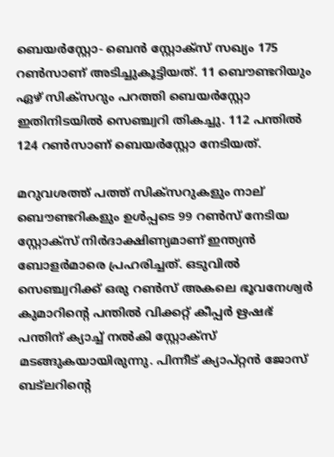ബെയര്‍സ്റ്റോ- ബെന്‍ സ്റ്റോക്സ് സഖ്യം 175 റണ്‍സാണ് അടിച്ചുകൂട്ടിയത്. 11 ബൌണ്ടറിയും ഏഴ് സിക്സറും പറത്തി ബെയര്‍സ്റ്റോ ഇതിനിടയില്‍ സെഞ്ച്വറി തികച്ചു. 112 പന്തില്‍ 124 റണ്‍സാണ് ബെയര്‍സ്റ്റോ നേടിയത്.

മറുവശത്ത് പത്ത് സിക്സറുകളും നാല് ബൌണ്ടറികളും ഉള്‍പ്പടെ 99 റണ്‍സ് നേടിയ സ്റ്റോക്സ് നിര്‍ദാക്ഷിണ്യമാണ് ഇന്ത്യന്‍ ബോളര്‍മാരെ പ്രഹരിച്ചത്. ഒടുവില്‍ സെഞ്ച്വറിക്ക് ഒരു റണ്‍സ് അകലെ ഭൂവനേശ്വര്‍ കുമാറിന്‍റെ പന്തില്‍ വിക്കറ്റ് കീപ്പര്‍ ഋഷഭ് പന്തിന് ക്യാച്ച് നല്‍കി സ്റ്റോക്സ് മടങ്ങുകയായിരുന്നു. പിന്നീട് ക്യാപ്റ്റന്‍ ജോസ് ബട്‍ലറിന്‍റെ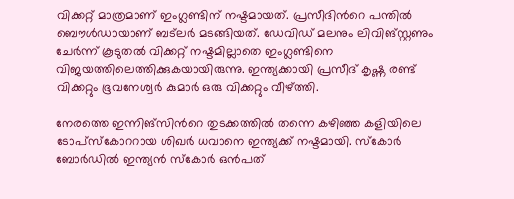വിക്കറ്റ് മാത്രമാണ് ഇംഗ്ലണ്ടിന് നഷ്ടമായത്. പ്രസീദിന്‍റെ പന്തില്‍ ബൌള്‍ഡായാണ് ബട്‍ലര്‍ മടങ്ങിയത്. ഡേവിഡ് മലനും ലിവിങ്സ്റ്റണും ചേര്‍ന്ന് കൂടുതല്‍ വിക്കറ്റ് നഷ്ടമില്ലാതെ ഇംഗ്ലണ്ടിനെ വിജയത്തിലെത്തിക്കുകയായിരുന്നു. ഇന്ത്യക്കായി പ്രസീദ് കൃഷ്ണ രണ്ട് വിക്കറ്റും ഭൂവനേശ്വര്‍ കുമാര്‍ ഒരു വിക്കറ്റും വീഴ്ത്തി.

നേരത്തെ ഇന്നിങ്സിന്‍റെ തുടക്കത്തില്‍ തന്നെ കഴിഞ്ഞ കളിയിലെ ടോപ്സ്കോററായ ശിഖര്‍ ധവാനെ ഇന്ത്യക്ക് നഷ്ടമായി. സ്കോര്‍ ബോര്‍ഡില്‍ ഇന്ത്യന്‍ സ്കോര്‍ ഒന്‍പത്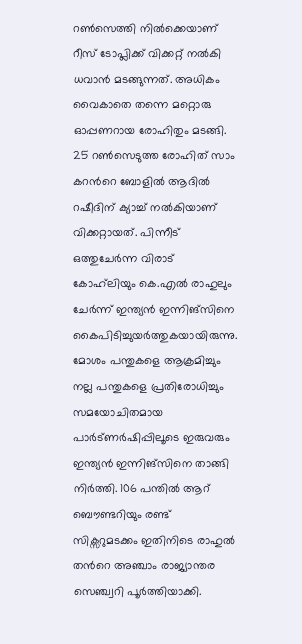റണ്‍സെത്തി നില്‍ക്കെയാണ് റീസ് ടോപ്ലിക്ക് വിക്കറ്റ് നല്‍കി ധവാന്‍ മടങ്ങുന്നത്. അധികം വൈകാതെ തന്നെ മറ്റൊരു ഓപ്പണറായ രോഹിതും മടങ്ങി. 25 റണ്‍സെടുത്ത രോഹിത് സാം കറന്‍റെ ബോളില്‍ ആദില്‍ റഷീദിന് ക്യാച്ച് നല്‍കിയാണ് വിക്കറ്റായത്. പിന്നീട് ഒത്തുചേര്‍ന്ന വിരാട് കോഹ്‍ലിയും കെ.എല്‍ രാഹുലും ചേര്‍ന്ന് ഇന്ത്യന്‍ ഇന്നിങ്സിനെ കൈപിടിച്ചുയര്‍ത്തുകയായിരുന്നു. മോശം പന്തുകളെ ആക്രമിച്ചും നല്ല പന്തുകളെ പ്രതിരോധിച്ചും സമയോചിതമായ പാര്‍ട്ണര്‍ഷിപ്പിലൂടെ ഇരുവരും ഇന്ത്യന്‍ ഇന്നിങ്സിനെ താങ്ങി നിര്‍ത്തി. 106 പന്തില്‍ ആറ് ബൌണ്ടറിയും രണ്ട് സിക്സറുമടക്കം ഇതിനിടെ രാഹുല്‍ തന്‍റെ അഞ്ചാം രാജ്യാന്തര സെഞ്ച്വറി പൂര്‍ത്തിയാക്കി.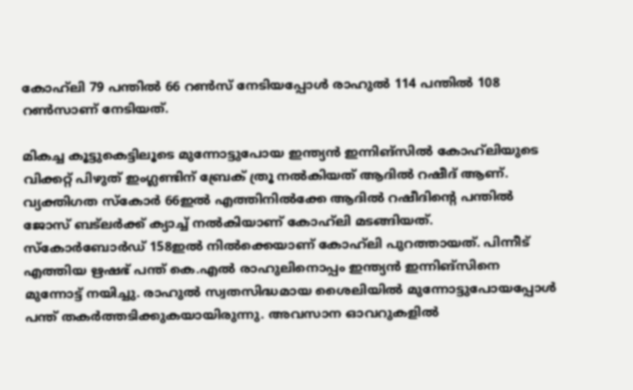കോഹ്‍ലി 79 പന്തില്‍ 66 റണ്‍സ് നേടിയപ്പോള്‍ രാഹുല്‍ 114 പന്തില്‍ 108 റണ്‍സാണ് നേടിയത്.

മികച്ച കൂട്ടുകെട്ടിലൂടെ മുന്നോട്ടുപോയ ഇന്ത്യന്‍ ഇന്നിങ്സില്‍ കോഹ്‍ലിയുടെ വിക്കറ്റ് പിഴുത് ഇംഗ്ലണ്ടിന് ബ്രേക് ത്രൂ നല്‍കിയത് ആദില്‍ റഷീദ് ആണ്. വ്യക്തിഗത സ്കോര്‍ 66ഇല്‍ എത്തിനില്‍ക്കേ ആദില്‍ റഷീദിന്‍റെ പന്തില്‍ ജോസ് ബട്‍ലര്‍ക്ക് ക്യാച്ച് നല്‍കിയാണ് കോഹ്‍ലി മടങ്ങിയത്. സ്കോര്‍ബോര്‍ഡ് 158ഇല്‍ നില്‍ക്കെയാണ് കോഹ്‍ലി പുറത്തായത്. പിന്നീട് എത്തിയ ഋഷഭ് പന്ത് കെ.എല്‍ രാഹുലിനൊപ്പം ഇന്ത്യന്‍ ഇന്നിങ്സിനെ മുന്നോട്ട് നയിച്ചു. രാഹുല്‍ സ്വതസിദ്ധമായ ശൈലിയില്‍ മുന്നോട്ടുപോയപ്പോള്‍ പന്ത് തകര്‍ത്തടിക്കുകയായിരുന്നു. അവസാന ഓവറുകളില്‍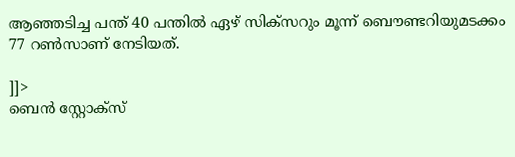ആഞ്ഞടിച്ച പന്ത് 40 പന്തില്‍ ഏഴ് സിക്സറും മൂന്ന് ബൌണ്ടറിയുമടക്കം 77 റണ്‍സാണ് നേടിയത്.

]]>
ബെൻ സ്റ്റോക്സ്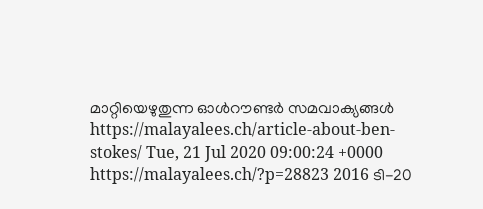മാറ്റിയെഴുതുന്ന ഓൾറൗണ്ടർ സമവാക്യങ്ങൾ https://malayalees.ch/article-about-ben-stokes/ Tue, 21 Jul 2020 09:00:24 +0000 https://malayalees.ch/?p=28823 2016 ടി-20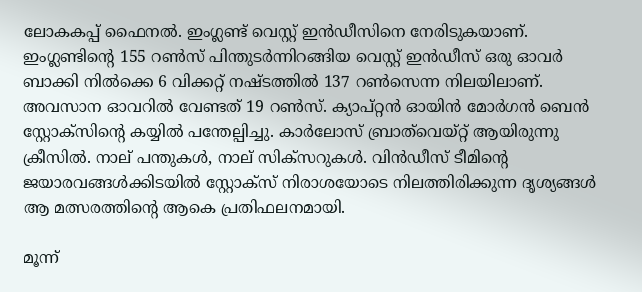ലോകകപ്പ് ഫൈനൽ. ഇംഗ്ലണ്ട് വെസ്റ്റ് ഇൻഡീസിനെ നേരിടുകയാണ്. ഇംഗ്ലണ്ടിൻ്റെ 155 റൺസ് പിന്തുടർന്നിറങ്ങിയ വെസ്റ്റ് ഇൻഡീസ് ഒരു ഓവർ ബാക്കി നിൽക്കെ 6 വിക്കറ്റ് നഷ്ടത്തിൽ 137 റൺസെന്ന നിലയിലാണ്. അവസാന ഓവറിൽ വേണ്ടത് 19 റൺസ്. ക്യാപ്റ്റൻ ഓയിൻ മോർഗൻ ബെൻ സ്റ്റോക്സിൻ്റെ കയ്യിൽ പന്തേല്പിച്ചു. കാർലോസ് ബ്രാത്‌വെയ്റ്റ് ആയിരുന്നു ക്രീസിൽ. നാല് പന്തുകൾ, നാല് സിക്സറുകൾ. വിൻഡീസ് ടീമിൻ്റെ ജയാരവങ്ങൾക്കിടയിൽ സ്റ്റോക്സ് നിരാശയോടെ നിലത്തിരിക്കുന്ന ദൃശ്യങ്ങൾ ആ മത്സരത്തിൻ്റെ ആകെ പ്രതിഫലനമായി.

മൂന്ന്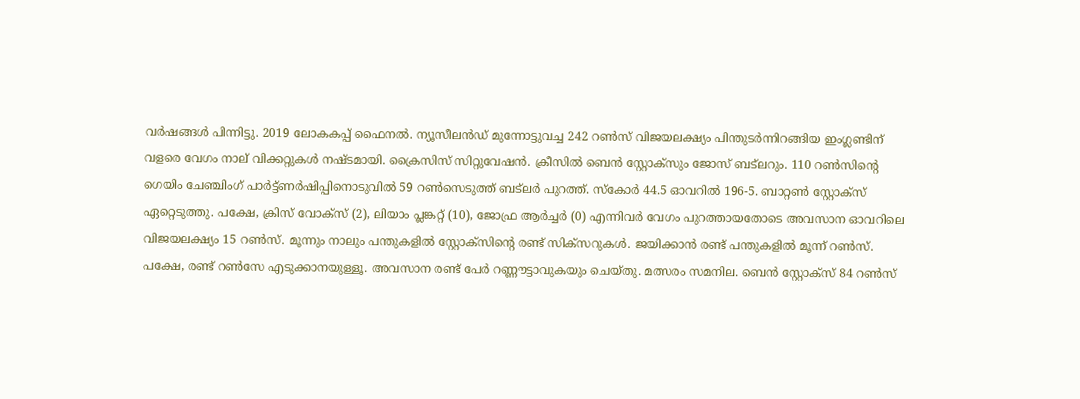വർഷങ്ങൾ പിന്നിട്ടു. 2019 ലോകകപ്പ് ഫൈനൽ. ന്യൂസീലൻഡ് മുന്നോട്ടുവച്ച 242 റൺസ് വിജയലക്ഷ്യം പിന്തുടർന്നിറങ്ങിയ ഇംഗ്ലണ്ടിന് വളരെ വേഗം നാല് വിക്കറ്റുകൾ നഷ്ടമായി. ക്രൈസിസ് സിറ്റുവേഷൻ. ക്രീസിൽ ബെൻ സ്റ്റോക്സും ജോസ് ബട്‌ലറും. 110 റൺസിൻ്റെ ഗെയിം ചേഞ്ചിംഗ് പാർട്ട്ണർഷിപ്പിനൊടുവിൽ 59 റൺസെടുത്ത് ബട്‌ലർ പുറത്ത്. സ്കോർ 44.5 ഓവറിൽ 196-5. ബാറ്റൺ സ്റ്റോക്സ് ഏറ്റെടുത്തു. പക്ഷേ, ക്രിസ് വോക്സ് (2), ലിയാം പ്ലങ്കറ്റ് (10), ജോഫ്ര ആർച്ചർ (0) എന്നിവർ വേഗം പുറത്തായതോടെ അവസാന ഓവറിലെ വിജയലക്ഷ്യം 15 റൺസ്. മൂന്നും നാലും പന്തുകളിൽ സ്റ്റോക്സിൻ്റെ രണ്ട് സിക്സറുകൾ. ജയിക്കാൻ രണ്ട് പന്തുകളിൽ മൂന്ന് റൺസ്. പക്ഷേ, രണ്ട് റൺസേ എടുക്കാനയുള്ളൂ. അവസാന രണ്ട് പേർ റണ്ണൗട്ടാവുകയും ചെയ്തു. മത്സരം സമനില. ബെൻ സ്റ്റോക്സ് 84 റൺസ്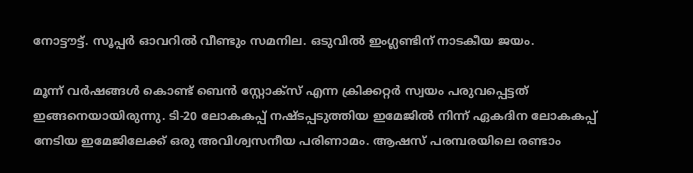നോട്ടൗട്ട്. സൂപ്പർ ഓവറിൽ വീണ്ടും സമനില. ഒടുവിൽ ഇംഗ്ലണ്ടിന് നാടകീയ ജയം.

മൂന്ന് വർഷങ്ങൾ കൊണ്ട് ബെൻ സ്റ്റോക്സ് എന്ന ക്രിക്കറ്റർ സ്വയം പരുവപ്പെട്ടത് ഇങ്ങനെയായിരുന്നു. ടി-20 ലോകകപ്പ് നഷ്ടപ്പടുത്തിയ ഇമേജിൽ നിന്ന് ഏകദിന ലോകകപ്പ് നേടിയ ഇമേജിലേക്ക് ഒരു അവിശ്വസനീയ പരിണാമം. ആഷസ് പരമ്പരയിലെ രണ്ടാം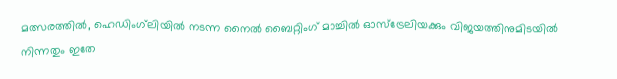മത്സരത്തിൽ, ഹെഡിംഗ്‌ലിയിൽ നടന്ന നൈൽ ബൈറ്റിംഗ് മാച്ചിൽ ഓസ്ട്രേലിയക്കും വിജയത്തിനുമിടയിൽ നിന്നതും ഇതേ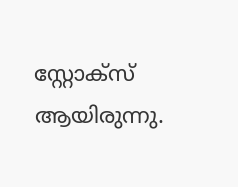സ്റ്റോക്സ് ആയിരുന്നു.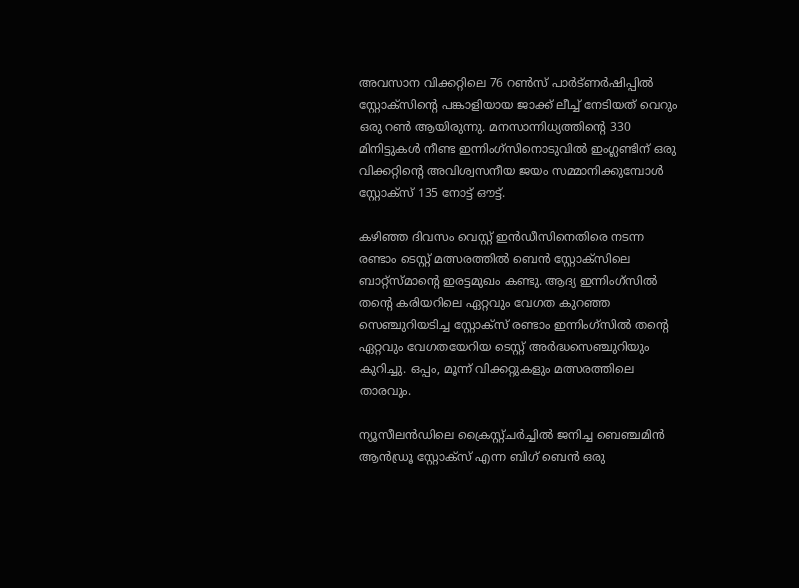അവസാന വിക്കറ്റിലെ 76 റൺസ് പാർട്ണർഷിപ്പിൽ സ്റ്റോക്സിൻ്റെ പങ്കാളിയായ ജാക്ക് ലീച്ച് നേടിയത് വെറും ഒരു റൺ ആയിരുന്നു. മനസാന്നിധ്യത്തിൻ്റെ 330 മിനിട്ടുകൾ നീണ്ട ഇന്നിംഗ്സിനൊടുവിൽ ഇംഗ്ലണ്ടിന് ഒരു വിക്കറ്റിൻ്റെ അവിശ്വസനീയ ജയം സമ്മാനിക്കുമ്പോൾ സ്റ്റോക്സ് 135 നോട്ട് ഔട്ട്.

കഴിഞ്ഞ ദിവസം വെസ്റ്റ് ഇൻഡീസിനെതിരെ നടന്ന രണ്ടാം ടെസ്റ്റ് മത്സരത്തിൽ ബെൻ സ്റ്റോക്സിലെ ബാറ്റ്സ്മാൻ്റെ ഇരട്ടമുഖം കണ്ടു. ആദ്യ ഇന്നിംഗ്സിൽ തൻ്റെ കരിയറിലെ ഏറ്റവും വേഗത കുറഞ്ഞ സെഞ്ചുറിയടിച്ച സ്റ്റോക്സ് രണ്ടാം ഇന്നിംഗ്സിൽ തൻ്റെ ഏറ്റവും വേഗതയേറിയ ടെസ്റ്റ് അർദ്ധസെഞ്ചുറിയും കുറിച്ചു. ഒപ്പം, മൂന്ന് വിക്കറ്റുകളും മത്സരത്തിലെ താരവും.

ന്യൂസീലൻഡിലെ ക്രൈസ്റ്റ്ചർച്ചിൽ ജനിച്ച ബെഞ്ചമിൻ ആൻഡ്രൂ സ്റ്റോക്സ് എന്ന ബിഗ് ബെൻ ഒരു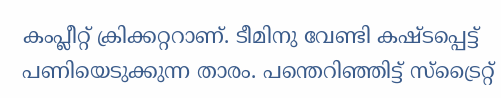കംപ്ലീറ്റ് ക്രിക്കറ്ററാണ്. ടീമിനു വേണ്ടി കഷ്ടപ്പെട്ട് പണിയെടുക്കുന്ന താരം. പന്തെറിഞ്ഞിട്ട് സ്ട്രൈറ്റ്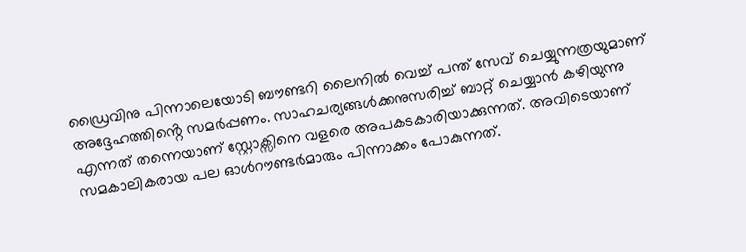ഡ്രൈവിനു പിന്നാലെയോടി ബൗണ്ടറി ലൈനിൽ വെച്ച് പന്ത് സേവ് ചെയ്യുന്നത്രയുമാണ് അദ്ദേഹത്തിൻ്റെ സമർപ്പണം. സാഹചര്യങ്ങൾക്കനുസരിച്ച് ബാറ്റ് ചെയ്യാൻ കഴിയുന്നു എന്നത് തന്നെയാണ് സ്റ്റോക്സിനെ വളരെ അപകടകാരിയാക്കുന്നത്. അവിടെയാണ് സമകാലികരായ പല ഓൾറൗണ്ടർമാരും പിന്നാക്കം പോകുന്നത്.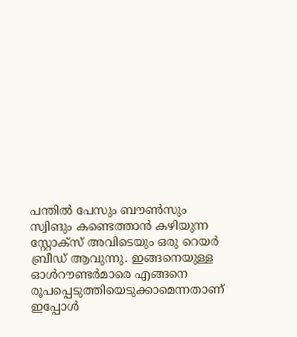പന്തിൽ പേസും ബൗൺസും സ്വിങും കണ്ടെത്താൻ കഴിയുന്ന സ്റ്റോക്സ് അവിടെയും ഒരു റെയർ ബ്രീഡ് ആവുന്നു. ഇങ്ങനെയുള്ള ഓൾറൗണ്ടർമാരെ എങ്ങനെ രൂപപ്പെടുത്തിയെടുക്കാമെന്നതാണ് ഇപ്പോൾ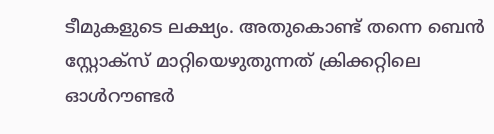ടീമുകളുടെ ലക്ഷ്യം. അതുകൊണ്ട് തന്നെ ബെൻ സ്റ്റോക്സ് മാറ്റിയെഴുതുന്നത് ക്രിക്കറ്റിലെ ഓൾറൗണ്ടർ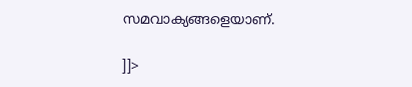സമവാക്യങ്ങളെയാണ്.

]]>